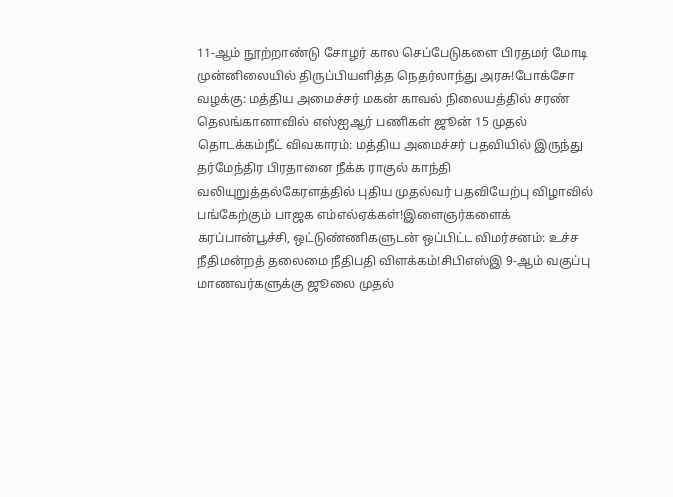11-ஆம் நூற்றாண்டு சோழர் கால செப்பேடுகளை பிரதமர் மோடி முன்னிலையில் திருப்பியளித்த நெதர்லாந்து அரசு!போக்சோ வழக்கு: மத்திய அமைச்சர் மகன் காவல் நிலையத்தில் சரண் தெலங்கானாவில் எஸ்ஐஆர் பணிகள் ஜூன் 15 முதல் தொடக்கம்நீட் விவகாரம்: மத்திய அமைச்சர் பதவியில் இருந்து தர்மேந்திர பிரதானை நீக்க ராகுல் காந்தி வலியுறுத்தல்கேரளத்தில் புதிய முதல்வர் பதவியேற்பு விழாவில் பங்கேற்கும் பாஜக எம்எல்ஏக்கள்!இளைஞர்களைக் கரப்பான்பூச்சி, ஒட்டுண்ணிகளுடன் ஒப்பிட்ட விமர்சனம்: உச்ச நீதிமன்றத் தலைமை நீதிபதி விளக்கம்!சிபிஎஸ்இ 9-ஆம் வகுப்பு மாணவர்களுக்கு ஜூலை முதல்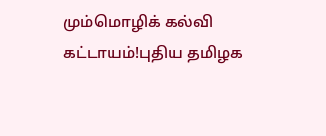மும்மொழிக் கல்வி கட்டாயம்!புதிய தமிழக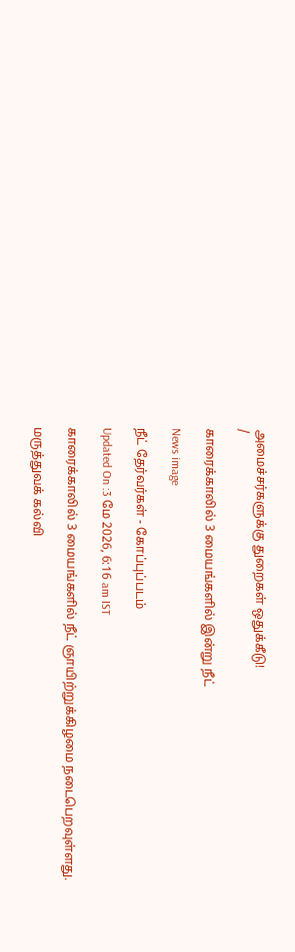அமைச்சர்களுக்கு துறைகள் ஒதுக்கீடு!
/

காரைக்காலில் 3 மையங்களில் இன்று நீட்

News image

நீட் தேர்வர்கள் - கோப்புப்படம்

Updated On :3 மே 2026, 6:16 am IST

காரைக்காலில் 3 மையங்களில் நீட் ஞாயிற்றுக்கிழமை நடைபெறவுள்ளது.

மருத்துவக் கல்வி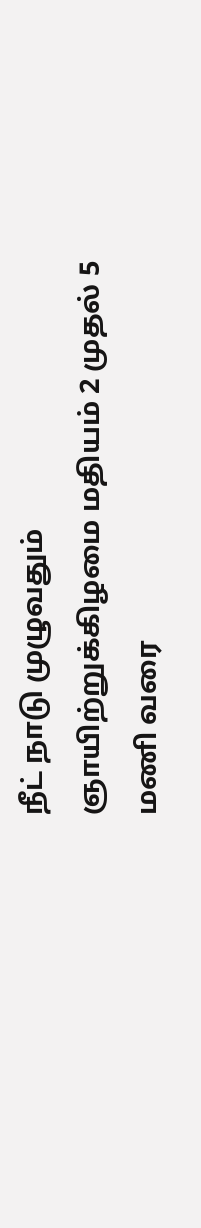நீட் நாடு முழுவதும் ஞாயிற்றுக்கிழமை மதியம் 2 முதல் 5 மணி வரை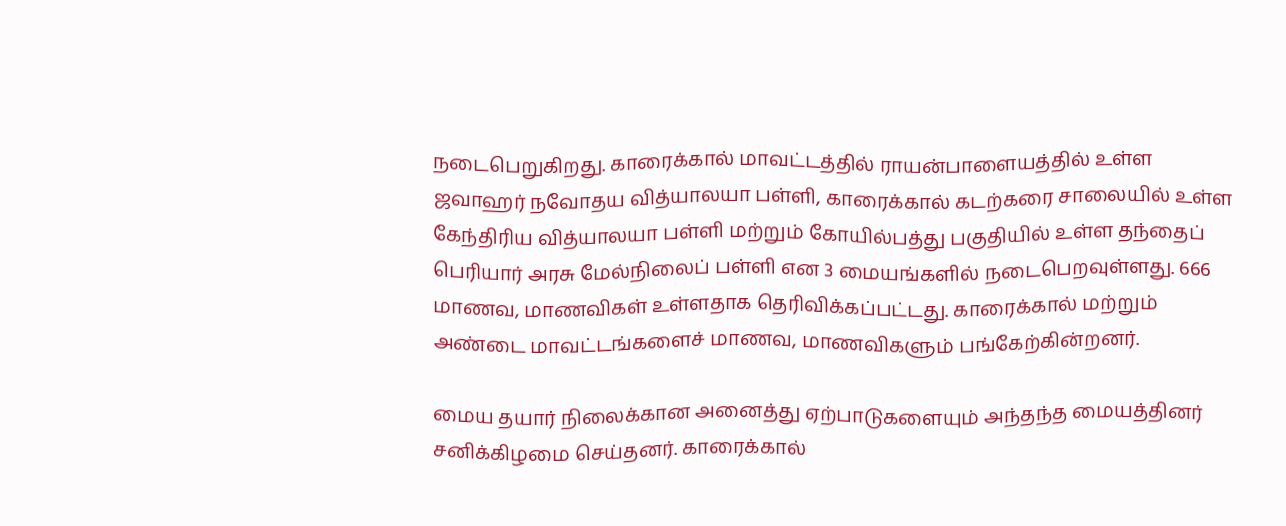நடைபெறுகிறது. காரைக்கால் மாவட்டத்தில் ராயன்பாளையத்தில் உள்ள ஜவாஹர் நவோதய வித்யாலயா பள்ளி, காரைக்கால் கடற்கரை சாலையில் உள்ள கேந்திரிய வித்யாலயா பள்ளி மற்றும் கோயில்பத்து பகுதியில் உள்ள தந்தைப் பெரியார் அரசு மேல்நிலைப் பள்ளி என 3 மையங்களில் நடைபெறவுள்ளது. 666 மாணவ, மாணவிகள் உள்ளதாக தெரிவிக்கப்பட்டது. காரைக்கால் மற்றும் அண்டை மாவட்டங்களைச் மாணவ, மாணவிகளும் பங்கேற்கின்றனர்.

மைய தயார் நிலைக்கான அனைத்து ஏற்பாடுகளையும் அந்தந்த மையத்தினர் சனிக்கிழமை செய்தனர். காரைக்கால்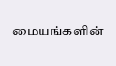மையங்களின்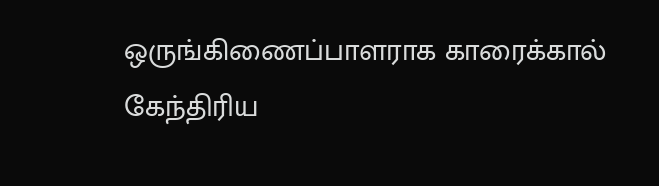ஒருங்கிணைப்பாளராக காரைக்கால் கேந்திரிய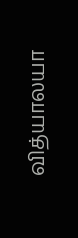வித்யாலயா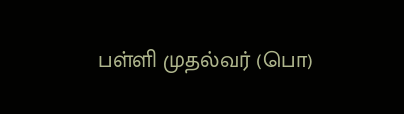பள்ளி முதல்வர் (பொ)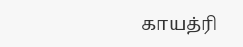காயத்ரி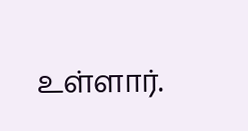உள்ளார்.